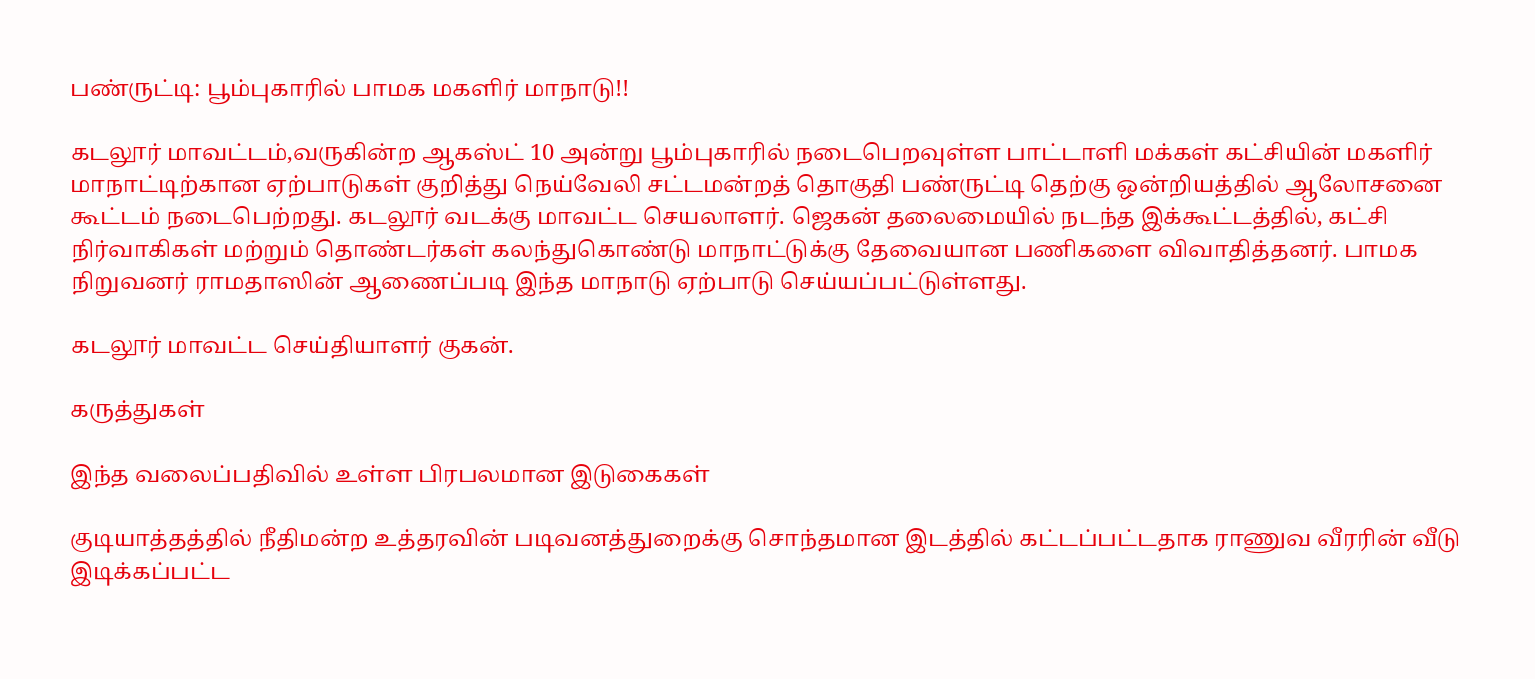பண்ருட்டி: பூம்புகாரில் பாமக மகளிர் மாநாடு!!

கடலூர் மாவட்டம்,வருகின்ற ஆகஸ்ட் 10 அன்று பூம்புகாரில் நடைபெறவுள்ள பாட்டாளி மக்கள் கட்சியின் மகளிர் மாநாட்டிற்கான ஏற்பாடுகள் குறித்து நெய்வேலி சட்டமன்றத் தொகுதி பண்ருட்டி தெற்கு ஒன்றியத்தில் ஆலோசனை கூட்டம் நடைபெற்றது. கடலூர் வடக்கு மாவட்ட செயலாளர். ஜெகன் தலைமையில் நடந்த இக்கூட்டத்தில், கட்சி நிர்வாகிகள் மற்றும் தொண்டர்கள் கலந்துகொண்டு மாநாட்டுக்கு தேவையான பணிகளை விவாதித்தனர். பாமக நிறுவனர் ராமதாஸின் ஆணைப்படி இந்த மாநாடு ஏற்பாடு செய்யப்பட்டுள்ளது.

கடலூர் மாவட்ட செய்தியாளர் குகன்.

கருத்துகள்

இந்த வலைப்பதிவில் உள்ள பிரபலமான இடுகைகள்

குடியாத்தத்தில் நீதிமன்ற உத்தரவின் படிவனத்துறைக்கு சொந்தமான இடத்தில் கட்டப்பட்டதாக ராணுவ வீரரின் வீடு இடிக்கப்பட்ட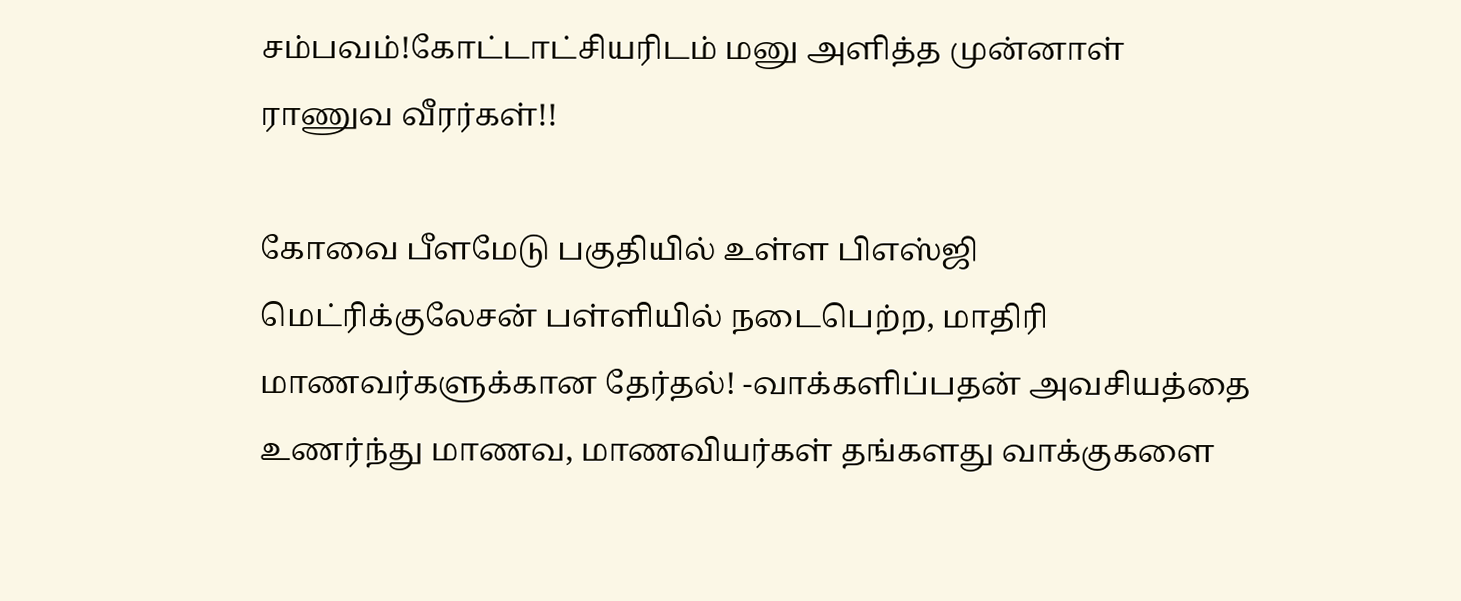சம்பவம்!கோட்டாட்சியரிடம் மனு அளித்த முன்னாள் ராணுவ வீரர்கள்!!

கோவை பீளமேடு பகுதியில் உள்ள பிஎஸ்ஜி மெட்ரிக்குலேசன் பள்ளியில் நடைபெற்ற, மாதிரி மாணவர்களுக்கான தேர்தல்! -வாக்களிப்பதன் அவசியத்தை உணர்ந்து மாணவ, மாணவியர்கள் தங்களது வாக்குகளை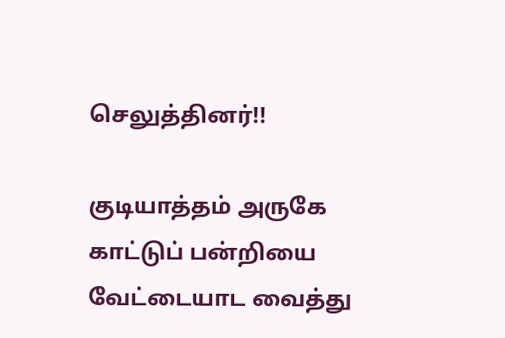செலுத்தினர்!!

குடியாத்தம் அருகே காட்டுப் பன்றியை வேட்டையாட வைத்து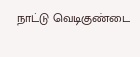நாட்டு வெடிகுண்டை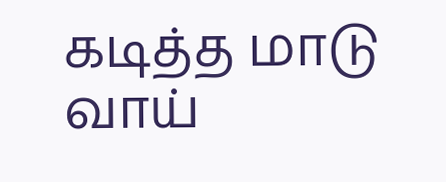கடித்த மாடு வாய்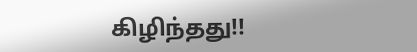கிழிந்தது!!